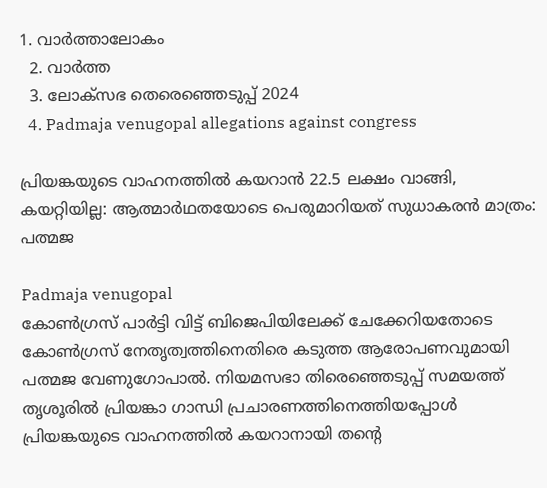1. വാര്‍ത്താലോകം
  2. വാര്‍ത്ത
  3. ലോക്‌സഭ തെരെഞ്ഞെടുപ്പ് 2024
  4. Padmaja venugopal allegations against congress

പ്രിയങ്കയുടെ വാഹനത്തിൽ കയറാൻ 22.5 ലക്ഷം വാങ്ങി, കയറ്റിയില്ല: ആത്മാർഥതയോടെ പെരുമാറിയത് സുധാകരൻ മാത്രം: പത്മജ

Padmaja venugopal
കോണ്‍ഗ്രസ് പാര്‍ട്ടി വിട്ട് ബിജെപിയിലേക്ക് ചേക്കേറിയതോടെ കോണ്‍ഗ്രസ് നേതൃത്വത്തിനെതിരെ കടുത്ത ആരോപണവുമായി പത്മജ വേണുഗോപാല്‍. നിയമസഭാ തിരെഞ്ഞെടുപ്പ് സമയത്ത് തൃശൂരില്‍ പ്രിയങ്കാ ഗാന്ധി പ്രചാരണത്തിനെത്തിയപ്പോള്‍ പ്രിയങ്കയുടെ വാഹനത്തില്‍ കയറാനായി തന്റെ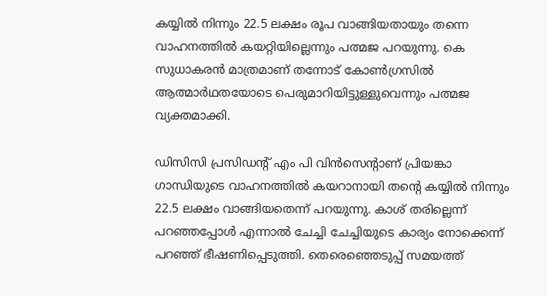കയ്യില്‍ നിന്നും 22.5 ലക്ഷം രൂപ വാങ്ങിയതായും തന്നെ വാഹനത്തില്‍ കയറ്റിയില്ലെന്നും പത്മജ പറയുന്നു. കെ സുധാകരന്‍ മാത്രമാണ് തന്നോട് കോണ്‍ഗ്രസില്‍ ആത്മാര്‍ഥതയോടെ പെരുമാറിയിട്ടുള്ളുവെന്നും പത്മജ വ്യക്തമാക്കി.

ഡിസിസി പ്രസിഡന്റ് എം പി വിന്‍സെന്റാണ് പ്രിയങ്കാ ഗാന്ധിയുടെ വാഹനത്തില്‍ കയറാനായി തന്റെ കയ്യില്‍ നിന്നും 22.5 ലക്ഷം വാങ്ങിയതെന്ന് പറയുന്നു. കാശ് തരില്ലെന്ന് പറഞ്ഞപ്പോള്‍ എന്നാല്‍ ചേച്ചി ചേച്ചിയുടെ കാര്യം നോക്കെന്ന് പറഞ്ഞ് ഭീഷണിപ്പെടുത്തി. തെരെഞ്ഞെടുപ്പ് സമയത്ത്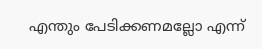എന്തും പേടിക്കണമല്ലോ എന്ന്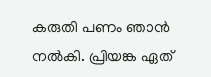കരുതി പണം ഞാന്‍ നല്‍കി. പ്രിയങ്ക ഏത്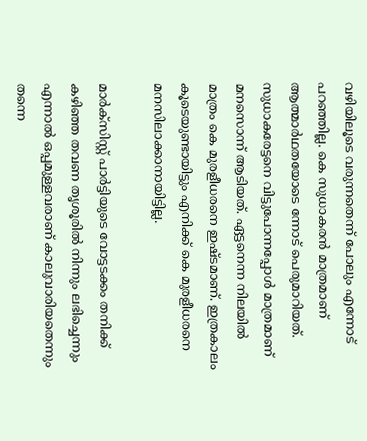വഴിയിലൂടെ വരുന്നതെന്ന് പോലും എന്നോട് പറഞ്ഞില്ല. കെ സുധാകരന്‍ മാത്രമാണ് ആത്മാര്‍ഥതയോടെ ന്നോട് പെരുമാറിയത്. സുധാകരേട്ടനെ വിട്ടുപോന്നപ്പോള്‍ മാത്രമാണ് മനസൊന്ന് ആടിയത്. ഏട്ടനെന്ന നിലയില്‍ മാത്രം കെ മുരളീധരനെ ഇഷ്ടമാണ്. ഇത്രകാലം കൂടെയുണ്ടായിട്ടും എനിക്ക് കെ മുരളീധരനെ മനസിലാക്കാനായിട്ടില്ല.

മാര്‍ക്‌സിസ്റ്റ് പാര്‍ട്ടിയുടെ വോട്ടടക്കം തനിക്ക് കഴിഞ്ഞ തവണ തൃശൂരില്‍ നിന്നും ലഭിച്ചെന്നും എന്നാല്‍ ഒപ്പമുള്ളവരാണ് കാലുവാരിയതെന്നും തന്നെ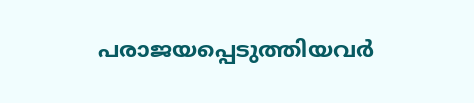പരാജയപ്പെടുത്തിയവര്‍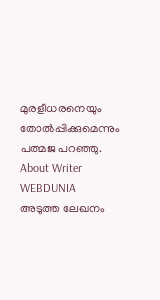മുരളീധരനെയും തോല്‍പ്പിക്കുമെന്നും പത്മജ പറഞ്ഞു.
About Writer
WEBDUNIA
അടുത്ത ലേഖനം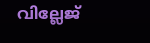വില്ലേജ്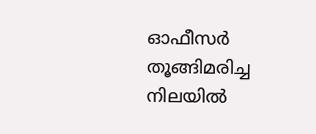ഓഫീസർ തൂങ്ങിമരിച്ച നിലയിൽ